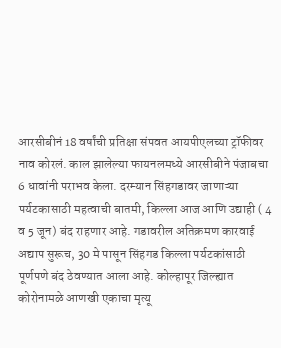आरसीबीनं 18 वर्षांची प्रतिक्षा संपवत आयपीएलच्या ट्रॉफीवर नाव कोरलं. काल झालेल्या फायनलमध्ये आरसीबीने पंजाबचा 6 धावांनी पराभव केला. दरम्यान सिंहगडावर जाणाऱ्या पर्यटकासाठी महत्वाची बातमी, किल्ला आज आणि उद्याही ( 4 व 5 जून) बंद राहणार आहे. गडावरील अतिक्रमण कारवाई अद्याप सुरूच, 30 मे पासून सिंहगड किल्ला पर्यटकांसाठी पूर्णपणे बंद ठेवण्यात आला आहे. कोल्हापूर जिल्ह्यात कोरोनामळे आणखी एकाचा मृत्यू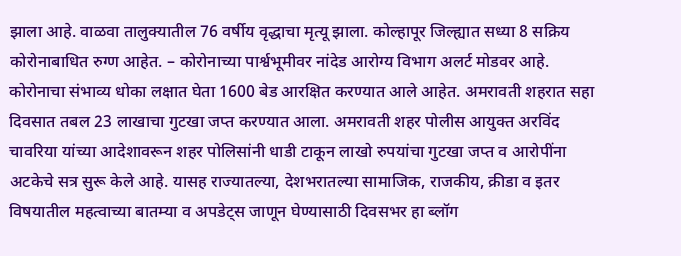झाला आहे. वाळवा तालुक्यातील 76 वर्षीय वृद्धाचा मृत्यू झाला. कोल्हापूर जिल्ह्यात सध्या 8 सक्रिय कोरोनाबाधित रुग्ण आहेत. – कोरोनाच्या पार्श्वभूमीवर नांदेड आरोग्य विभाग अलर्ट मोडवर आहे. कोरोनाचा संभाव्य धोका लक्षात घेता 1600 बेड आरक्षित करण्यात आले आहेत. अमरावती शहरात सहा दिवसात तबल 23 लाखाचा गुटखा जप्त करण्यात आला. अमरावती शहर पोलीस आयुक्त अरविंद चावरिया यांच्या आदेशावरून शहर पोलिसांनी धाडी टाकून लाखो रुपयांचा गुटखा जप्त व आरोपींना अटकेचे सत्र सुरू केले आहे. यासह राज्यातल्या, देशभरातल्या सामाजिक, राजकीय, क्रीडा व इतर विषयातील महत्वाच्या बातम्या व अपडेट्स जाणून घेण्यासाठी दिवसभर हा ब्लॉग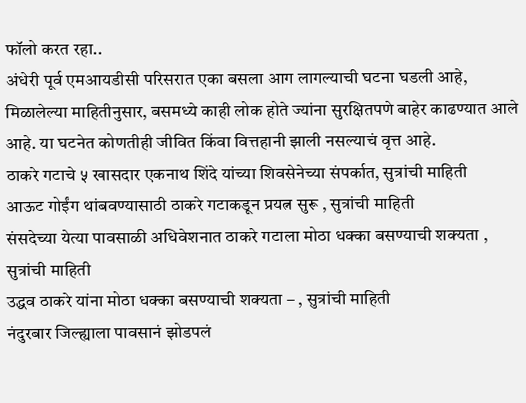फॉलो करत रहा..
अंधेरी पूर्व एमआयडीसी परिसरात एका बसला आग लागल्याची घटना घडली आहे, मिळालेल्या माहितीनुसार, बसमध्ये काही लोक होते ज्यांना सुरक्षितपणे बाहेर काढण्यात आले आहे. या घटनेत कोणतीही जीवित किंवा वित्तहानी झाली नसल्याचं वृत्त आहे.
ठाकरे गटाचे ५ खासदार एकनाथ शिंदे यांच्या शिवसेनेच्या संपर्कात, सुत्रांची माहिती
आऊट गोईंग थांबवण्यासाठी ठाकरे गटाकडून प्रयत्न सुरू , सुत्रांची माहिती
संसदेच्या येत्या पावसाळी अधिवेशनात ठाकरे गटाला मोठा धक्का बसण्याची शक्यता , सुत्रांची माहिती
उद्धव ठाकरे यांना मोठा धक्का बसण्याची शक्यता – , सुत्रांची माहिती
नंदुरबार जिल्ह्याला पावसानं झोडपलं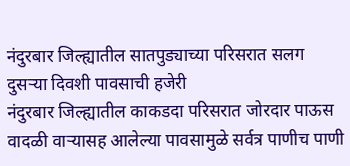नंदुरबार जिल्ह्यातील सातपुड्याच्या परिसरात सलग दुसऱ्या दिवशी पावसाची हजेरी
नंदुरबार जिल्ह्यातील काकडदा परिसरात जोरदार पाऊस
वादळी वाऱ्यासह आलेल्या पावसामुळे सर्वत्र पाणीच पाणी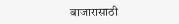बाजारासाठी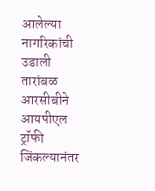आलेल्या नागरिकांची उडाली तारांबळ
आरसीबीने आयपीएल ट्रॉफी जिंकल्यानंतर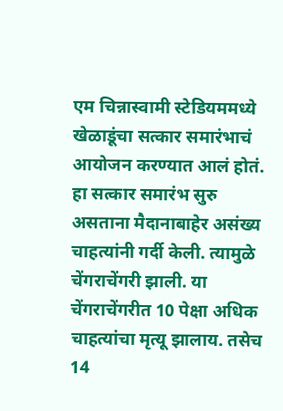एम चिन्नास्वामी स्टेडियममध्ये खेळाडूंचा सत्कार समारंभाचं आयोजन करण्यात आलं होतं. हा सत्कार समारंभ सुरु असताना मैदानाबाहेर असंख्य चाहत्यांनी गर्दी केली. त्यामुळे चेंगराचेंगरी झाली. या चेंगराचेंगरीत 10 पेक्षा अधिक चाहत्यांचा मृत्यू झालाय. तसेच 14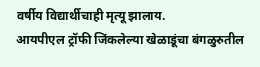वर्षीय विद्यार्थीचाही मृत्यू झालाय.
आयपीएल ट्रॉफी जिंकलेल्या खेळाडूंचा बंगळुरुतील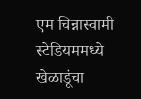एम चिन्नास्वामी स्टेडियममध्ये खेळाडूंचा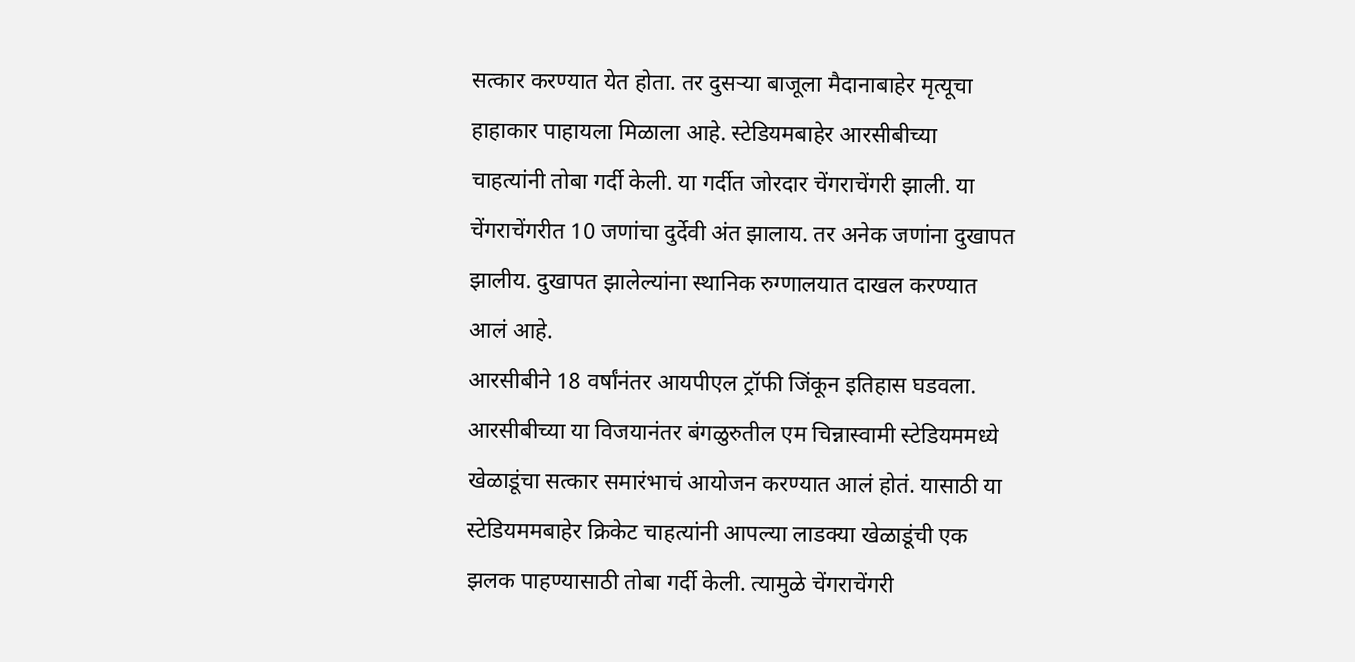सत्कार करण्यात येत होता. तर दुसऱ्या बाजूला मैदानाबाहेर मृत्यूचा हाहाकार पाहायला मिळाला आहे. स्टेडियमबाहेर आरसीबीच्या चाहत्यांनी तोबा गर्दी केली. या गर्दीत जोरदार चेंगराचेंगरी झाली. या चेंगराचेंगरीत 10 जणांचा दुर्देवी अंत झालाय. तर अनेक जणांना दुखापत झालीय. दुखापत झालेल्यांना स्थानिक रुग्णालयात दाखल करण्यात आलं आहे.
आरसीबीने 18 वर्षांनंतर आयपीएल ट्रॉफी जिंकून इतिहास घडवला. आरसीबीच्या या विजयानंतर बंगळुरुतील एम चिन्नास्वामी स्टेडियममध्ये खेळाडूंचा सत्कार समारंभाचं आयोजन करण्यात आलं होतं. यासाठी या स्टेडियममबाहेर क्रिकेट चाहत्यांनी आपल्या लाडक्या खेळाडूंची एक झलक पाहण्यासाठी तोबा गर्दी केली. त्यामुळे चेंगराचेंगरी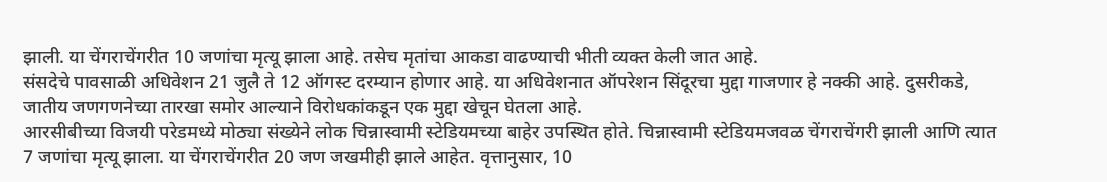झाली. या चेंगराचेंगरीत 10 जणांचा मृत्यू झाला आहे. तसेच मृतांचा आकडा वाढण्याची भीती व्यक्त केली जात आहे.
संसदेचे पावसाळी अधिवेशन 21 जुलै ते 12 ऑगस्ट दरम्यान होणार आहे. या अधिवेशनात ऑपरेशन सिंदूरचा मुद्दा गाजणार हे नक्की आहे. दुसरीकडे, जातीय जणगणनेच्या तारखा समोर आल्याने विरोधकांकडून एक मुद्दा खेचून घेतला आहे.
आरसीबीच्या विजयी परेडमध्ये मोठ्या संख्येने लोक चिन्नास्वामी स्टेडियमच्या बाहेर उपस्थित होते. चिन्नास्वामी स्टेडियमजवळ चेंगराचेंगरी झाली आणि त्यात 7 जणांचा मृत्यू झाला. या चेंगराचेंगरीत 20 जण जखमीही झाले आहेत. वृत्तानुसार, 10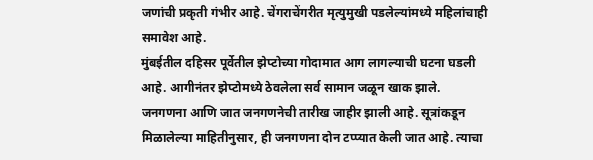जणांची प्रकृती गंभीर आहे. चेंगराचेंगरीत मृत्युमुखी पडलेल्यांमध्ये महिलांचाही समावेश आहे.
मुंबईतील दहिसर पूर्वेतील झेप्टोच्या गोदामात आग लागल्याची घटना घडली आहे. आगीनंतर झेप्टोमध्ये ठेवलेला सर्व सामान जळून खाक झाले.
जनगणना आणि जात जनगणनेची तारीख जाहीर झाली आहे. सूत्रांकडून मिळालेल्या माहितीनुसार, ही जनगणना दोन टप्प्यात केली जात आहे. त्याचा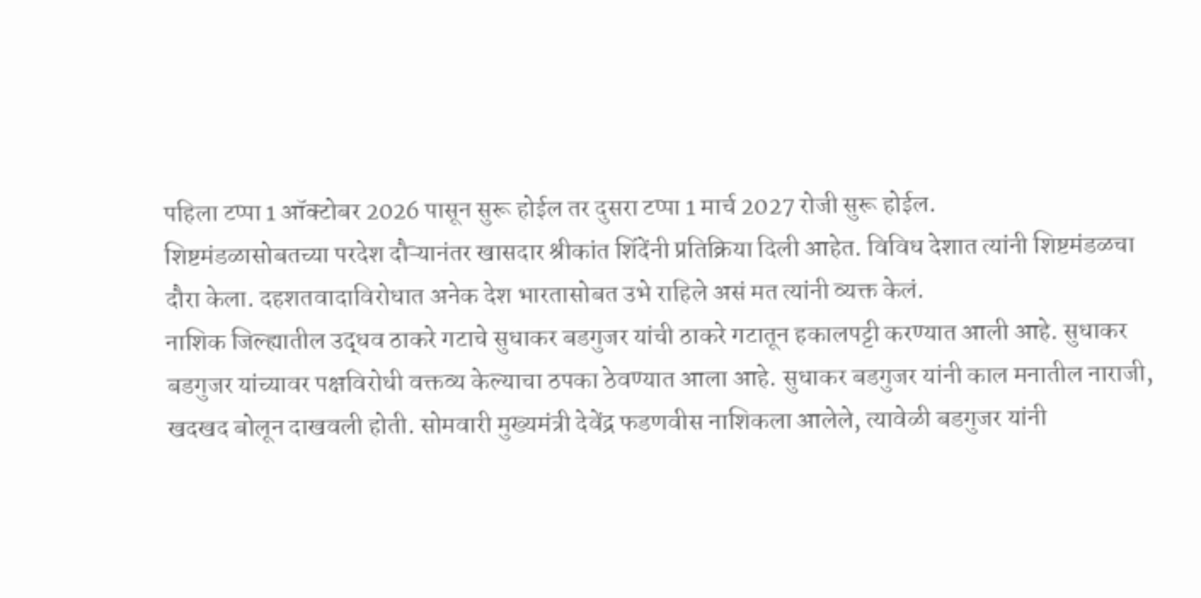पहिला टप्पा 1 ऑक्टोबर 2026 पासून सुरू होईल तर दुसरा टप्पा 1 मार्च 2027 रोजी सुरू होईल.
शिष्टमंडळासोबतच्या परदेश दौऱ्यानंतर खासदार श्रीकांत शिंदेंनी प्रतिक्रिया दिली आहेत. विविध देशात त्यांनी शिष्टमंडळचा दौरा केला. दहशतवादाविरोधात अनेक देश भारतासोबत उभे राहिले असं मत त्यांनी व्यक्त केलं.
नाशिक जिल्ह्यातील उद्धव ठाकरे गटाचे सुधाकर बडगुजर यांची ठाकरे गटातून हकालपट्टी करण्यात आली आहे. सुधाकर बडगुजर यांच्यावर पक्षविरोधी वक्तव्य केल्याचा ठपका ठेवण्यात आला आहे. सुधाकर बडगुजर यांनी काल मनातील नाराजी, खदखद बोलून दाखवली होती. सोमवारी मुख्यमंत्री देवेंद्र फडणवीस नाशिकला आलेले, त्यावेळी बडगुजर यांनी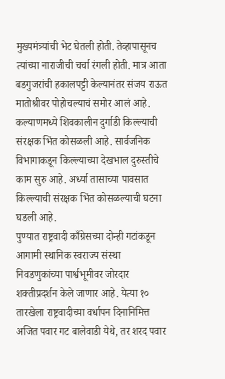मुख्यमंत्र्यांची भेट घेतली होती. तेव्हापासूनच त्यांच्या नाराजीची चर्चा रंगली होती. मात्र आता बडगुजरांची हकालपट्टी केल्यानंतर संजय राऊत मातोश्रीवर पोहोचल्याचं समोर आलं आहे.
कल्याणमध्ये शिवकालीन दुर्गाडी किल्ल्याची संरक्षक भिंत कोसळली आहे. सार्वजनिक विभागाकडून किल्ल्याच्या देखभाल दुरुस्तीचे काम सुरु आहे. अर्ध्या तासाच्या पावसात किल्ल्याची संरक्षक भिंत कोसळल्याची घटना घडली आहे.
पुण्यात राष्ट्रवादी काँग्रेसच्या दोन्ही गटांकडून आगामी स्थानिक स्वराज्य संस्था निवडणुकांच्या पार्श्वभूमीवर जोरदार शक्तीप्रदर्शन केले जाणार आहे. येत्या १० तारखेला राष्ट्रवादीच्या वर्धापन दिनानिमित्त अजित पवार गट बालेवाडी येथे, तर शरद पवार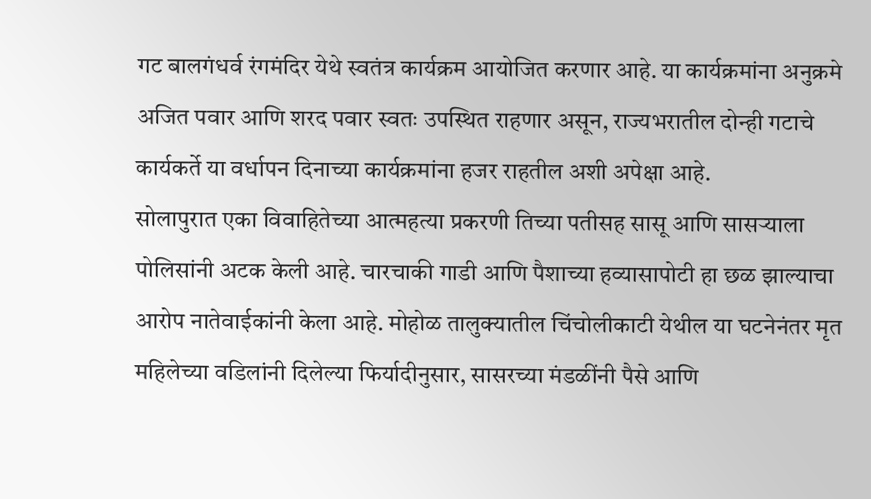गट बालगंधर्व रंगमंदिर येथे स्वतंत्र कार्यक्रम आयोजित करणार आहे. या कार्यक्रमांना अनुक्रमे अजित पवार आणि शरद पवार स्वतः उपस्थित राहणार असून, राज्यभरातील दोन्ही गटाचे कार्यकर्ते या वर्धापन दिनाच्या कार्यक्रमांना हजर राहतील अशी अपेक्षा आहे.
सोलापुरात एका विवाहितेच्या आत्महत्या प्रकरणी तिच्या पतीसह सासू आणि सासऱ्याला पोलिसांनी अटक केली आहे. चारचाकी गाडी आणि पैशाच्या हव्यासापोटी हा छळ झाल्याचा आरोप नातेवाईकांनी केला आहे. मोहोळ तालुक्यातील चिंचोलीकाटी येथील या घटनेनंतर मृत महिलेच्या वडिलांनी दिलेल्या फिर्यादीनुसार, सासरच्या मंडळींनी पैसे आणि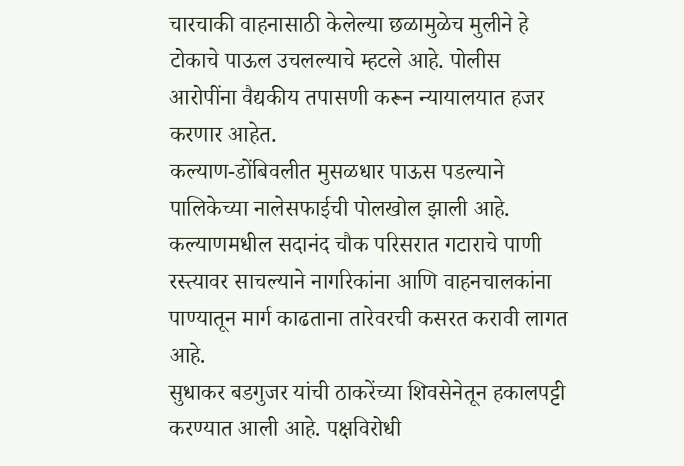चारचाकी वाहनासाठी केलेल्या छळामुळेच मुलीने हे टोकाचे पाऊल उचलल्याचे म्हटले आहे. पोलीस आरोपींना वैद्यकीय तपासणी करून न्यायालयात हजर करणार आहेत.
कल्याण-डोंबिवलीत मुसळधार पाऊस पडल्याने पालिकेच्या नालेसफाईची पोलखोल झाली आहे. कल्याणमधील सदानंद चौक परिसरात गटाराचे पाणी रस्त्यावर साचल्याने नागरिकांना आणि वाहनचालकांना पाण्यातून मार्ग काढताना तारेवरची कसरत करावी लागत आहे.
सुधाकर बडगुजर यांची ठाकरेंच्या शिवसेनेतून हकालपट्टी करण्यात आली आहे. पक्षविरोधी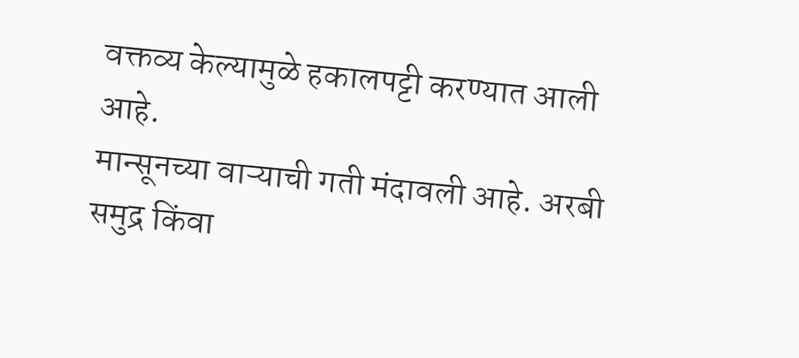वक्तव्य केल्यामुळे हकालपट्टी करण्यात आली आहे.
मान्सूनच्या वाऱ्याची गती मंदावली आहे. अरबी समुद्र किंवा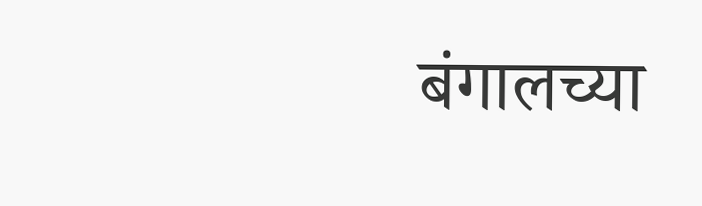बंगालच्या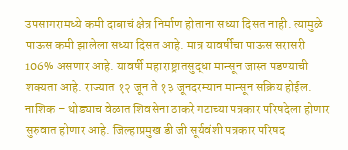उपसागरामध्ये कमी दाबाचं क्षेत्र निर्माण होताना सध्या दिसत नाही. त्यामुळे पाऊस कमी झालेला सध्या दिसत आहे. मात्र यावर्षीचा पाऊस सरासरी 106% असणार आहे. यावर्षी महाराष्ट्रातसुद्धा मान्सून जास्त पडण्याची शक्यता आहे. राज्यात १२ जून ते १३ जूनदरम्यान मान्सून सक्रिय होईल.
नाशिक – थोड्याच वेळात शिवसेना ठाकरे गटाच्या पत्रकार परिषदेला होणार सुरुवात होणार आहे. जिल्हाप्रमुख डी जी सूर्यवंशी पत्रकार परिषद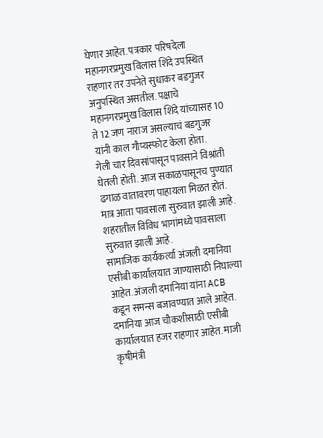घेणार आहेत. पत्रकार परिषदेला महानगरप्रमुख विलास शिंदे उपस्थित राहणार तर उपनेते सुधाकर बडगुजर अनुपस्थित असतील. पक्षाचे महानगरप्रमुख विलास शिंदे यांच्यासह 10 ते 12 जण नाराज असल्याचं बडगुजर यांनी काल गौप्यस्फोट केला होता.
गेली चार दिवसांपासून पावसाने विश्रांती घेतली होती. आज सकाळपासूनच पुण्यात ढगाळ वातावरण पाहायला मिळत होतं. मात्र आता पावसाला सुरुवात झाली आहे. शहरातील विविध भागांमध्ये पावसाला सुरुवात झाली आहे.
सामाजिक कार्यकर्त्या अंजली दमानिया एसीबी कार्यालयात जाण्यासाठी निघाल्या आहेत. अंजली दमानिया यांना ACB कडून समन्स बजावण्यात आले आहेत. दमानिया आज चौकशीसाठी एसीबी कार्यालयात हजर राहणार आहेत. माजी कृषीमंत्री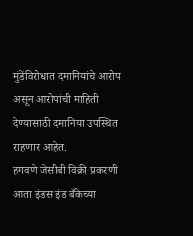मुंडेंविरोधात दमानियांचे आरोप असून आरोपांची माहिती देण्यासाठी दमानिया उपस्थित राहणार आहेत.
हगवणे जेसीबी विक्री प्रकरणी आता इंडस इंड बँकेच्या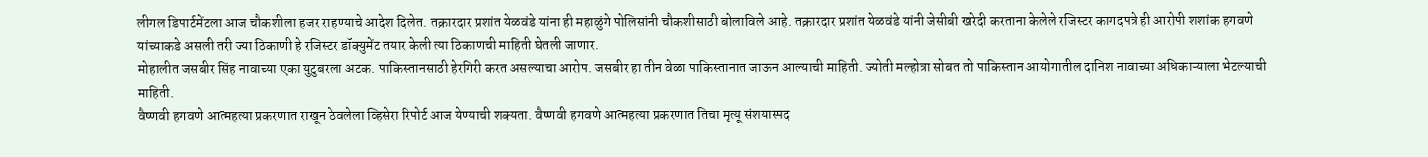लीगल डिपार्टमेंटला आज चौकशीला हजर राहण्याचे आदेश दिलेत. तक्रारदार प्रशांत येळवंडे यांना ही महाळुंगे पोलिसांनी चौकशीसाठी बोलाविले आहे. तक्रारदार प्रशांत येळवंडे यांनी जेसीबी खरेदी करताना केलेले रजिस्टर कागदपत्रे ही आरोपी शशांक हगवणे यांच्याकडे असली तरी ज्या ठिकाणी हे रजिस्टर डॉक्युमेंट तयार केली त्या ठिकाणची माहिती घेतली जाणार.
मोहालीत जसबीर सिंह नावाच्या एका युटुबरला अटक. पाकिस्तानसाठी हेरगिरी करत असल्याचा आरोप. जसबीर हा तीन वेळा पाकिस्तानात जाऊन आल्याची माहिती. ज्योती मल्होत्रा सोबत तो पाकिस्तान आयोगातील दानिश नावाच्या अधिकाऱ्याला भेटल्याची माहिती.
वैष्णवी हगवणे आत्महत्या प्रकरणात राखून ठेवलेला व्हिसेरा रिपोर्ट आज येण्याची शक्यता. वैष्णवी हगवणे आत्महत्या प्रकरणात तिचा मृत्यू संशयास्पद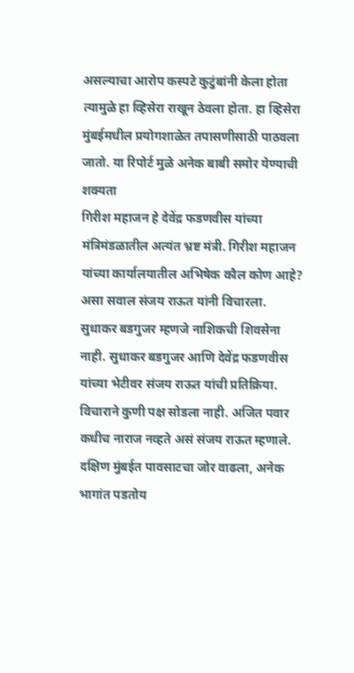असल्याचा आरोप कस्पटे कुटुंबांनी केला होता त्यामुळे हा व्हिसेरा राखून ठेवला होता. हा व्हिसेरा मुंबईमधील प्रयोगशाळेत तपासणीसाठी पाठवला जातो. या रिपोर्ट मुळे अनेक बाबी समोर येण्याची शक्यता
गिरीश महाजन हे देवेंद्र फडणवीस यांच्या मंत्रिमंडळातील अत्यंत भ्रष्ट मंत्री. गिरीश महाजन यांच्या कार्यालयातील अभिषेक कौल कोण आहे? असा सवाल संजय राऊत यांनी विचारला.
सुधाकर बडगुजर म्हणजे नाशिकची शिवसेना नाही. सुधाकर बडगुजर आणि देवेंद्र फडणवीस यांच्या भेटीवर संजय राऊत यांची प्रतिक्रिया. विचाराने कुणी पक्ष सोडला नाही. अजित पवार कधीच नाराज नव्हते असं संजय राऊत म्हणाले.
दक्षिण मुंबईत पावसाटचा जोर वाढला, अनेक भागांत पडतोय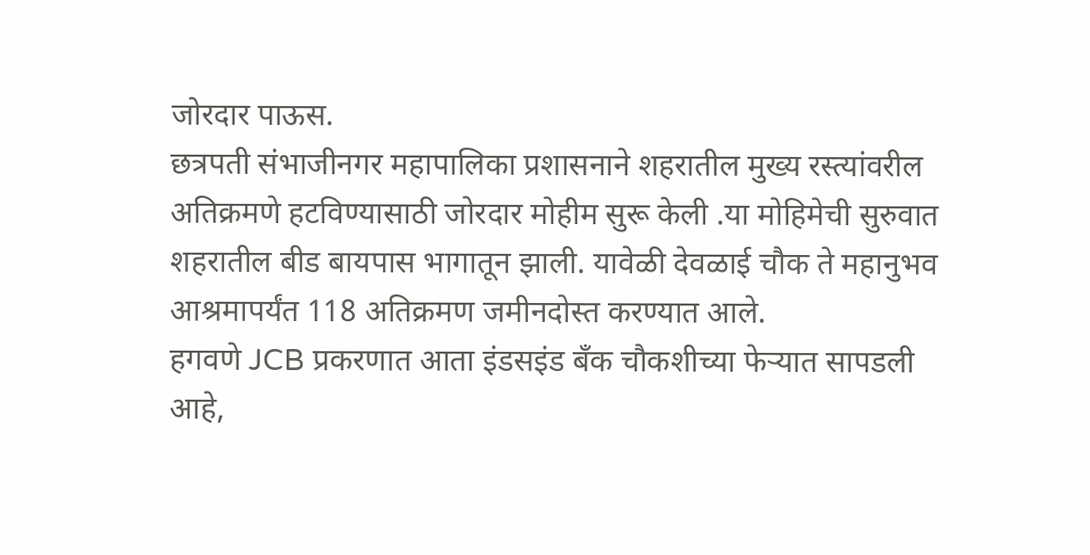जोरदार पाऊस.
छत्रपती संभाजीनगर महापालिका प्रशासनाने शहरातील मुख्य रस्त्यांवरील अतिक्रमणे हटविण्यासाठी जोरदार मोहीम सुरू केली .या मोहिमेची सुरुवात शहरातील बीड बायपास भागातून झाली. यावेळी देवळाई चौक ते महानुभव आश्रमापर्यंत 118 अतिक्रमण जमीनदोस्त करण्यात आले.
हगवणे JCB प्रकरणात आता इंडसइंड बँक चौकशीच्या फेऱ्यात सापडली आहे,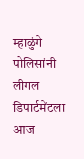म्हाळुंगे पोलिसांनी लीगल डिपार्टमेंटला आज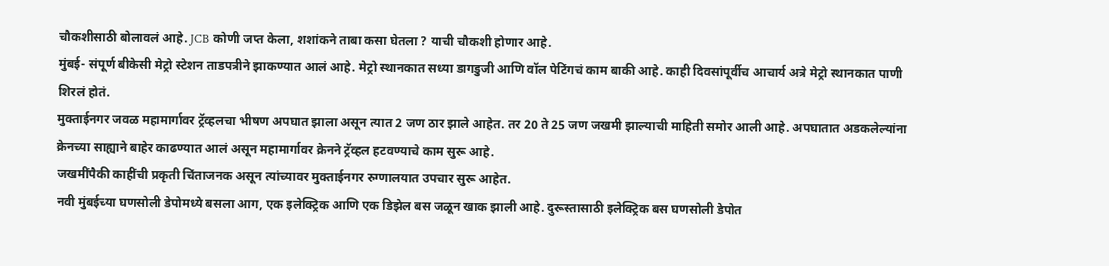चौकशीसाठी बोलावलं आहे. JCB कोणी जप्त केला, शशांकने ताबा कसा घेतला ? याची चौकशी होणार आहे.
मुंबई- संपूर्ण बीकेसी मेट्रो स्टेशन ताडपत्रीने झाकण्यात आलं आहे. मेट्रो स्थानकात सध्या डागडुजी आणि वॉल पेटिंगचं काम बाकी आहे. काही दिवसांपूर्वीच आचार्य अत्रे मेट्रो स्थानकात पाणी शिरलं होतं.
मुक्ताईनगर जवळ महामार्गावर ट्रॅव्हलचा भीषण अपघात झाला असून त्यात 2 जण ठार झाले आहेत. तर 20 ते 25 जण जखमी झाल्याची माहिती समोर आली आहे. अपघातात अडकलेल्यांना क्रेनच्या साह्याने बाहेर काढण्यात आलं असून महामार्गावर क्रेनने ट्रॅव्हल हटवण्याचे काम सुरू आहे.
जखमींपैकी काहींची प्रकृती चिंताजनक असून त्यांच्यावर मुक्ताईनगर रुग्णालयात उपचार सुरू आहेत.
नवी मुंबईच्या घणसोली डेपोमध्ये बसला आग, एक इलेक्ट्रिक आणि एक डिझेल बस जळून खाक झाली आहे. दुरूस्तासाठी इलेक्ट्रिक बस घणसोली डेपोत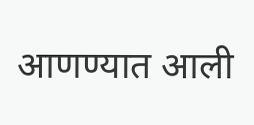आणण्यात आली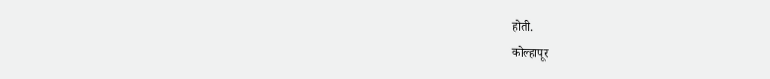होती.
कोल्हापूर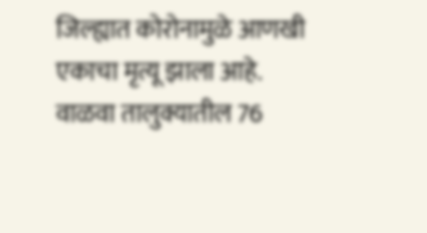जिल्ह्यात कोरोनामुळे आणखी एकाचा मृत्यू झाला आहे. वाळवा तालुक्यातील 76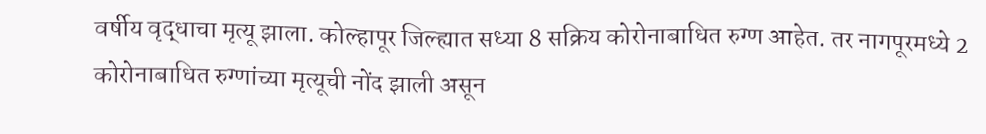वर्षीय वृद्धाचा मृत्यू झाला. कोल्हापूर जिल्ह्यात सध्या 8 सक्रिय कोरोनाबाधित रुग्ण आहेत. तर नागपूरमध्ये 2 कोरोनाबाधित रुग्णांच्या मृत्यूची नोंद झाली असून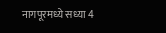नागपूरमध्ये सध्या 4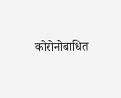कोरोनोबाधित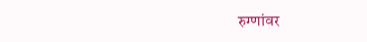रुग्णांवर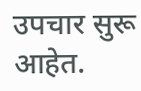उपचार सुरू आहेत.